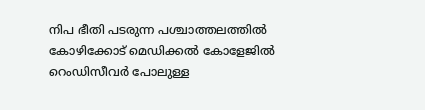നിപ ഭീതി പടരുന്ന പശ്ചാത്തലത്തില്‍ കോഴിക്കോട് മെഡിക്കല്‍ കോളേജില്‍ റെംഡിസീവര്‍ പോലുള്ള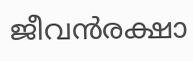ജീവന്‍രക്ഷാ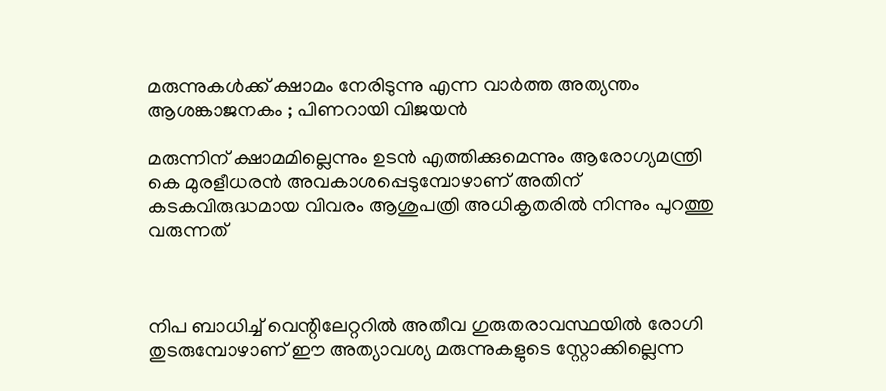മരുന്നുകള്‍ക്ക് ക്ഷാമം നേരിടുന്നു എന്ന വാര്‍ത്ത അത്യന്തം ആശങ്കാജനകം ; പിണറായി വിജയന്‍

മരുന്നിന് ക്ഷാമമില്ലെന്നും ഉടന്‍ എത്തിക്കുമെന്നും ആരോഗ്യമന്ത്രി കെ മുരളീധരന്‍ അവകാശപ്പെടുമ്പോഴാണ് അതിന് കടകവിരുദ്ധമായ വിവരം ആശുപത്രി അധികൃതരില്‍ നിന്നും പുറത്തു വരുന്നത്



നിപ ബാധിച്ച് വെന്റിലേറ്ററില്‍ അതീവ ഗുരുതരാവസ്ഥയില്‍ രോഗി തുടരുമ്പോഴാണ് ഈ അത്യാവശ്യ മരുന്നുകളുടെ സ്റ്റോക്കില്ലെന്ന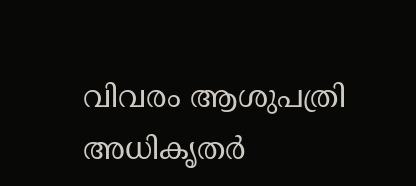വിവരം ആശുപത്രി അധികൃതര്‍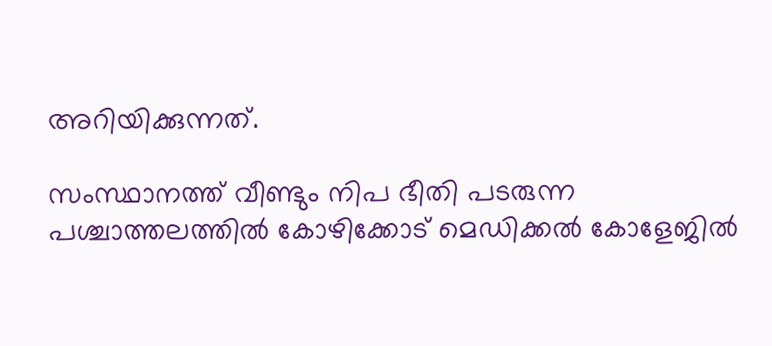അറിയിക്കുന്നത്.

സംസ്ഥാനത്ത് വീണ്ടും നിപ ഭീതി പടരുന്ന പശ്ചാത്തലത്തില്‍ കോഴിക്കോട് മെഡിക്കല്‍ കോളേജില്‍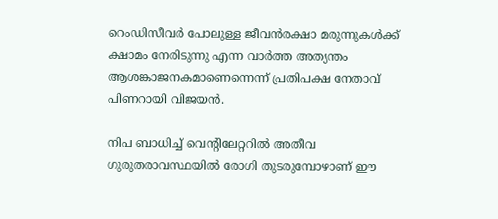റെംഡിസീവര്‍ പോലുള്ള ജീവന്‍രക്ഷാ മരുന്നുകള്‍ക്ക് ക്ഷാമം നേരിടുന്നു എന്ന വാര്‍ത്ത അത്യന്തം ആശങ്കാജനകമാണെന്നെന്ന് പ്രതിപക്ഷ നേതാവ് പിണറായി വിജയന്‍.

നിപ ബാധിച്ച് വെന്റിലേറ്ററില്‍ അതീവ ഗുരുതരാവസ്ഥയില്‍ രോഗി തുടരുമ്പോഴാണ് ഈ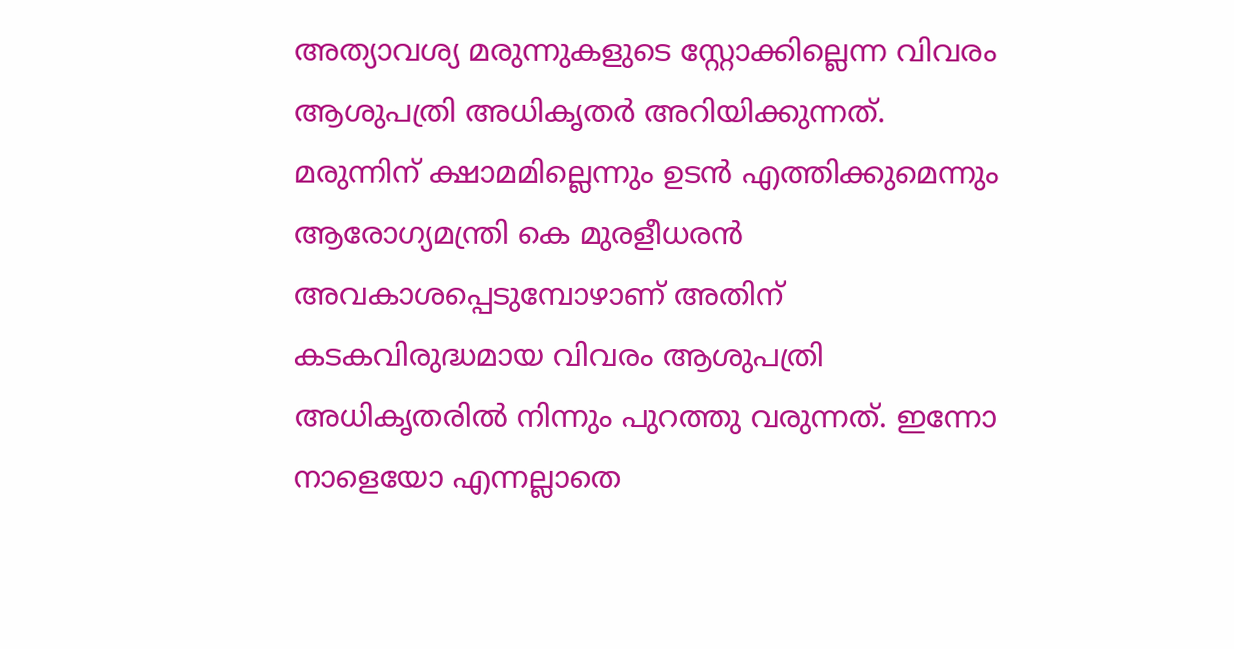അത്യാവശ്യ മരുന്നുകളുടെ സ്റ്റോക്കില്ലെന്ന വിവരം ആശുപത്രി അധികൃതര്‍ അറിയിക്കുന്നത്. മരുന്നിന് ക്ഷാമമില്ലെന്നും ഉടന്‍ എത്തിക്കുമെന്നും ആരോഗ്യമന്ത്രി കെ മുരളീധരന്‍ അവകാശപ്പെടുമ്പോഴാണ് അതിന് കടകവിരുദ്ധമായ വിവരം ആശുപത്രി അധികൃതരില്‍ നിന്നും പുറത്തു വരുന്നത്. ഇന്നോ നാളെയോ എന്നല്ലാതെ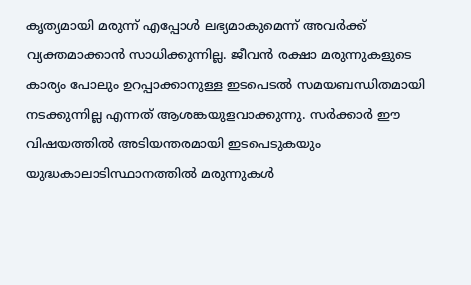കൃത്യമായി മരുന്ന് എപ്പോള്‍ ലഭ്യമാകുമെന്ന് അവര്‍ക്ക് വ്യക്തമാക്കാന്‍ സാധിക്കുന്നില്ല. ജീവന്‍ രക്ഷാ മരുന്നുകളുടെ കാര്യം പോലും ഉറപ്പാക്കാനുള്ള ഇടപെടല്‍ സമയബന്ധിതമായി നടക്കുന്നില്ല എന്നത് ആശങ്കയുളവാക്കുന്നു. സര്‍ക്കാര്‍ ഈ വിഷയത്തില്‍ അടിയന്തരമായി ഇടപെടുകയും യുദ്ധകാലാടിസ്ഥാനത്തില്‍ മരുന്നുകള്‍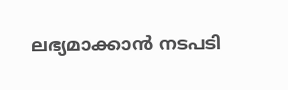ലഭ്യമാക്കാന്‍ നടപടി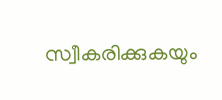സ്വീകരിക്കുകയും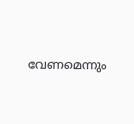വേണമെന്നും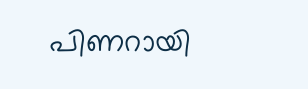പിണറായി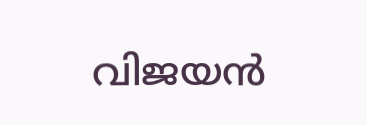വിജയന്‍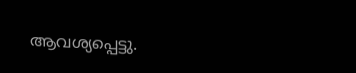ആവശ്യപ്പെട്ടു.